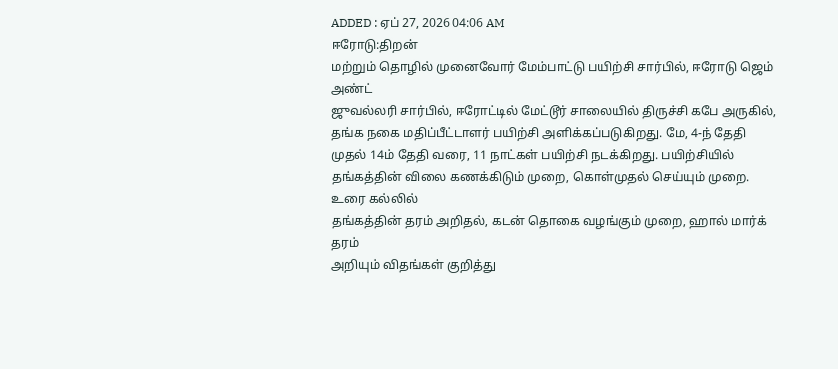ADDED : ஏப் 27, 2026 04:06 AM
ஈரோடு:திறன்
மற்றும் தொழில் முனைவோர் மேம்பாட்டு பயிற்சி சார்பில், ஈரோடு ஜெம் அண்ட்
ஜுவல்லரி சார்பில், ஈரோட்டில் மேட்டூர் சாலையில் திருச்சி கபே அருகில்,
தங்க நகை மதிப்பீட்டாளர் பயிற்சி அளிக்கப்படுகிறது. மே, 4-ந் தேதி
முதல் 14ம் தேதி வரை, 11 நாட்கள் பயிற்சி நடக்கிறது. பயிற்சியில்
தங்கத்தின் விலை கணக்கிடும் முறை, கொள்முதல் செய்யும் முறை. உரை கல்லில்
தங்கத்தின் தரம் அறிதல், கடன் தொகை வழங்கும் முறை, ஹால் மார்க் தரம்
அறியும் விதங்கள் குறித்து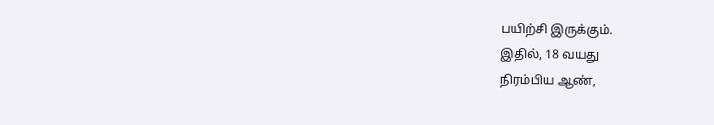பயிற்சி இருக்கும்.
இதில், 18 வயது
நிரம்பிய ஆண்,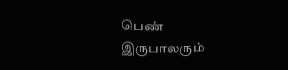பெண் இருபாலரும்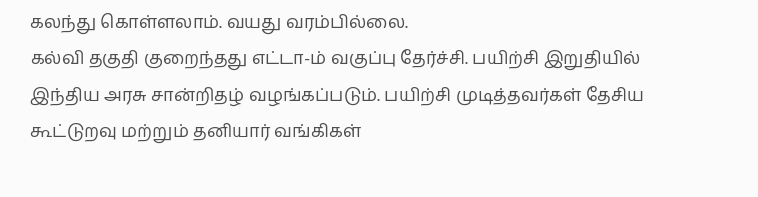கலந்து கொள்ளலாம். வயது வரம்பில்லை.
கல்வி தகுதி குறைந்தது எட்டா-ம் வகுப்பு தேர்ச்சி. பயிற்சி இறுதியில்
இந்திய அரசு சான்றிதழ் வழங்கப்படும். பயிற்சி முடித்தவர்கள் தேசிய
கூட்டுறவு மற்றும் தனியார் வங்கிகள்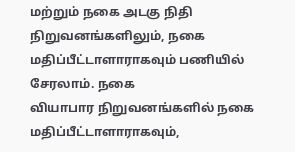மற்றும் நகை அடகு நிதி
நிறுவனங்களிலும், நகை மதிப்பீட்டாளாராகவும் பணியில் சேரலாம். நகை
வியாபார நிறுவனங்களில் நகை மதிப்பீட்டாளாராகவும்,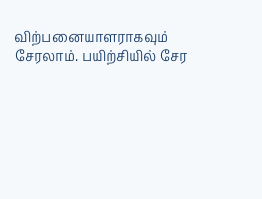விற்பனையாளராகவும் சேரலாம். பயிற்சியில் சேர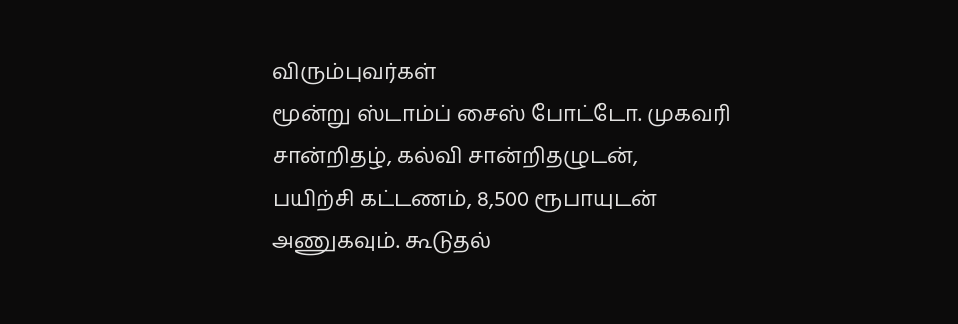விரும்புவர்கள்
மூன்று ஸ்டாம்ப் சைஸ் போட்டோ. முகவரி சான்றிதழ், கல்வி சான்றிதழுடன்,
பயிற்சி கட்டணம், 8,500 ரூபாயுடன் அணுகவும். கூடுதல்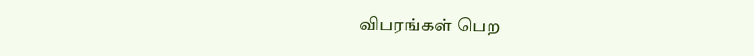விபரங்கள் பெற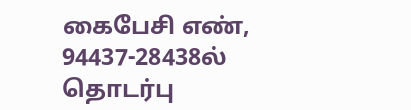கைபேசி எண், 94437-28438ல் தொடர்பு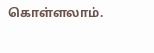கொள்ளலாம்.